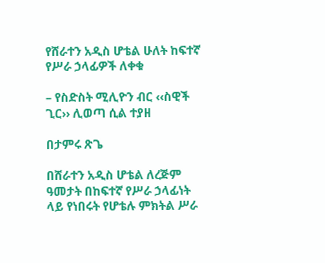የሸራተን አዲስ ሆቴል ሁለት ከፍተኛ የሥራ ኃላፊዎች ለቀቁ

– የስድስት ሚሊዮን ብር ‹‹ስዊች ጊር›› ሊወጣ ሲል ተያዘ

በታምሩ ጽጌ

በሸራተን አዲስ ሆቴል ለረጅም ዓመታት በከፍተኛ የሥራ ኃላፊነት ላይ የነበሩት የሆቴሉ ምክትል ሥራ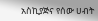አስኪያጅና የሰው ሀብት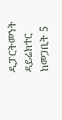ዲፓርትመንት ዳይሬክተር ከመጋቢት 5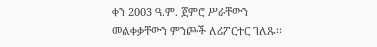ቀን 2003 ዓ.ም. ጀምሮ ሥራቸውን መልቀቃቸውን ምንጮች ለሪፖርተር ገለጹ፡፡